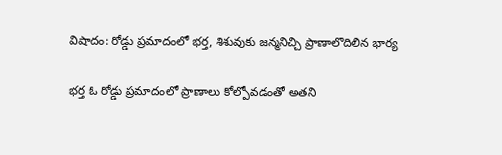విషాదం: రోడ్డు ప్రమాదంలో భర్త, శిశువుకు జన్మనిచ్చి ప్రాణాలొదిలిన భార్య

భర్త ఓ రోడ్డు ప్రమాదంలో ప్రాణాలు కోల్పోవడంతో అతని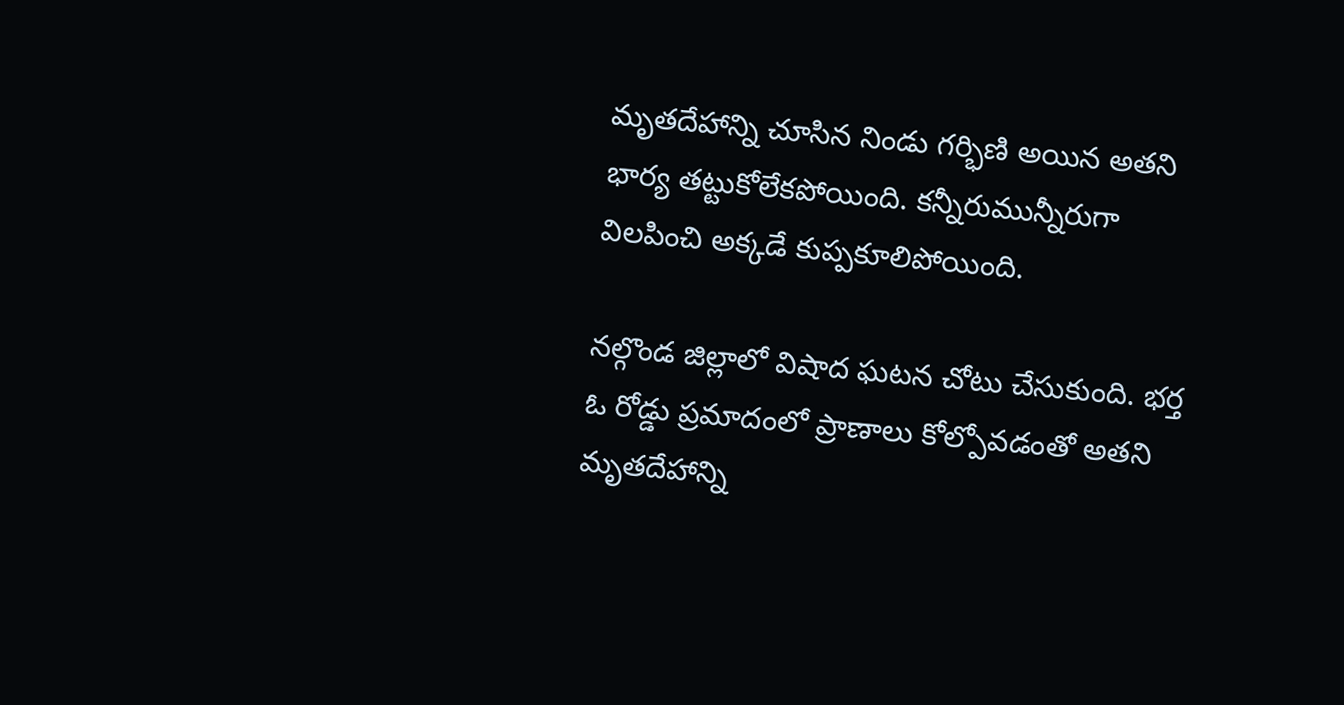మృతదేహాన్ని చూసిన నిండు గర్భిణి అయిన అతని భార్య తట్టుకోలేకపోయింది. కన్నీరుమున్నీరుగా విలపించి అక్కడే కుప్పకూలిపోయింది.

నల్గొండ జిల్లాలో విషాద ఘటన చోటు చేసుకుంది. భర్త ఓ రోడ్డు ప్రమాదంలో ప్రాణాలు కోల్పోవడంతో అతని మృతదేహాన్ని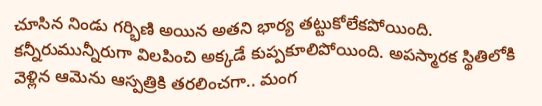చూసిన నిండు గర్భిణి అయిన అతని భార్య తట్టుకోలేకపోయింది. కన్నీరుమున్నీరుగా విలపించి అక్కడే కుప్పకూలిపోయింది. అపస్మారక స్థితిలోకి వెళ్లిన ఆమెను ఆస్పత్రికి తరలించగా.. మంగ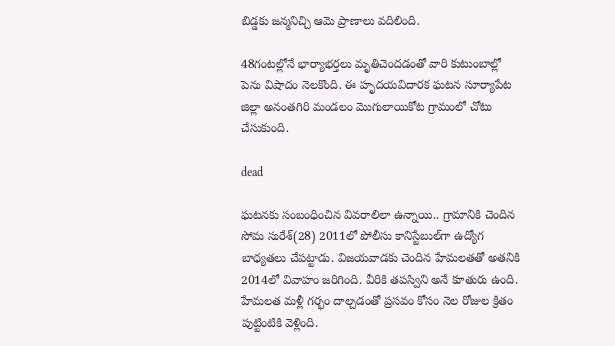బిడ్డకు జన్మనిచ్చి ఆమె ప్రాణాలు వదిలింది.

48గంటల్లోనే భార్యాభర్తలు మృతిచెందడంతో వారి కుటుంబాల్లో పెను విషాదం నెలకొంది. ఈ హృదయవిదారక ఘటన సూర్యాపేట జిల్లా అనంతగిరి మండలం మొగులాయికోట గ్రామంలో చోటు చేసుకుంది.

dead

ఘటనకు సంబంధించిన వివరాలిలా ఉన్నాయి.. గ్రామానికి చెందిన సోమ సురేశ్‌(28) 2011లో పోలీసు కానిస్టేబుల్‌గా ఉద్యోగ బాధ్యతలు చేపట్టాడు. విజయవాడకు చెందిన హేమలతతో అతనికి 2014లో వివాహం జరిగింది. వీరికి తపస్విని అనే కూతురు ఉంది. హేమలత మళ్లీ గర్భం దాల్చడంతో ప్రసవం కోసం నెల రోజుల క్రితం పుట్టింటికి వెళ్లింది.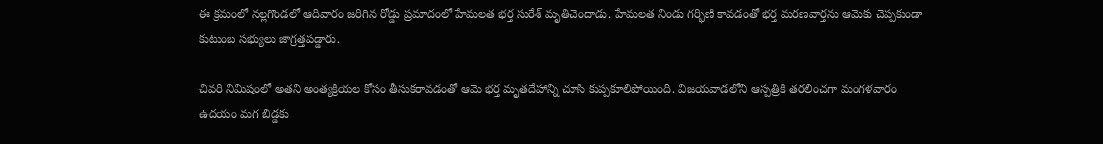ఈ క్రమంలో నల్లగొండలో ఆదివారం జరిగిన రోడ్డు ప్రమాదంలో హేమలత భర్త సురేశ్‌ మృతిచెందాడు. హేమలత నిండు గర్భిణి కావడంతో భర్త మరణవార్తను ఆమెకు చెప్పకుండా కుటుంబ సభ్యులు జాగ్రత్తపడ్డారు.

చివరి నిమిషంలో అతని అంత్యక్రియల కోసం తీసుకరావడంతో ఆమె భర్త మృతదేహాన్ని చూసి కుప్పకూలిపోయింది. విజయవాడలోని ఆస్పత్రికి తరలించగా మంగళవారం ఉదయం మగ బిడ్డకు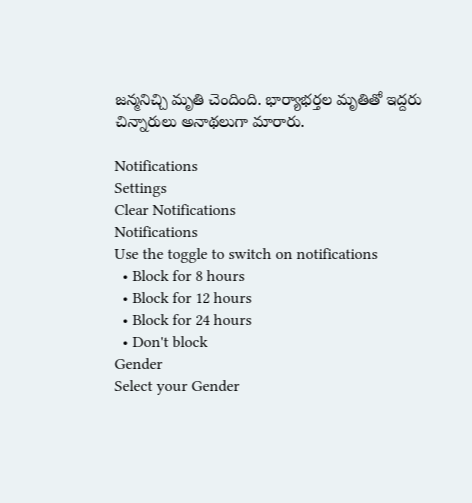జన్మనిచ్చి మృతి చెందింది. భార్యాభర్తల మృతితో ఇద్దరు చిన్నారులు అనాథలుగా మారారు.

Notifications
Settings
Clear Notifications
Notifications
Use the toggle to switch on notifications
  • Block for 8 hours
  • Block for 12 hours
  • Block for 24 hours
  • Don't block
Gender
Select your Gender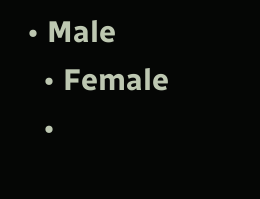• Male
  • Female
  •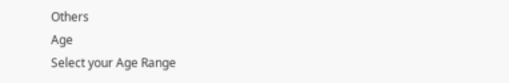Others
Age
Select your Age Range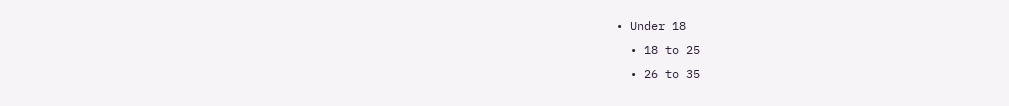• Under 18
  • 18 to 25
  • 26 to 35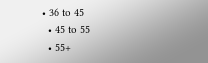• 36 to 45
  • 45 to 55
  • 55+